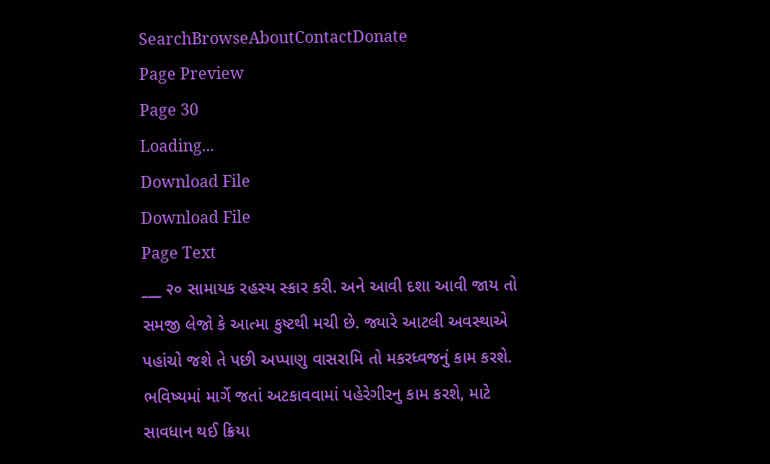SearchBrowseAboutContactDonate
Page Preview
Page 30
Loading...
Download File
Download File
Page Text
___ २० સામાયક રહસ્ય સ્કાર કરી. અને આવી દશા આવી જાય તો સમજી લેજો કે આત્મા કુષ્ટથી મચી છે. જ્યારે આટલી અવસ્થાએ પહાંચો જશે તે પછી અપ્પાણુ વાસરામિ તો મકરધ્વજનું કામ કરશે. ભવિષ્યમાં માર્ગે જતાં અટકાવવામાં પહેરેગીરનુ કામ કરશે, માટે સાવધાન થઈ ક્રિયા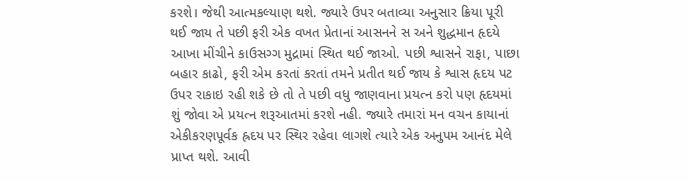કરશે। જેથી આત્મકલ્યાણ થશે. જ્યારે ઉપર બતાવ્યા અનુસાર ક્રિયા પૂરી થઈ જાય તે પછી ફરી એક વખત પ્રેતાનાં આસનને સ અને શુદ્ધમાન હૃદયે આખા મીંચીને કાઉસગ્ગ મુદ્રામાં સ્થિત થઈ જાઓ. પછી શ્વાસને રાફા, પાછા બહાર કાઢો, ફરી એમ કરતાં કરતાં તમને પ્રતીત થઈ જાય કે શ્વાસ હૃદય પટ ઉપર રાકાઇ રહી શકે છે તો તે પછી વધુ જાણવાના પ્રયત્ન કરો પણ હૃદયમાં શું જોવા એ પ્રયત્ન શરૂઆતમાં કરશે નહી. જ્યારે તમારાં મન વચન કાયાનાં એકીકરણપૂર્વક હ્રદય પર સ્થિર રહેવા લાગશે ત્યારે એક અનુપમ આનંદ મેલે પ્રાપ્ત થશે. આવી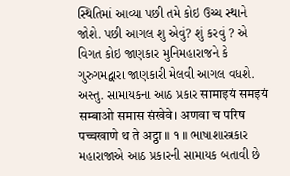સ્થિતિમાં આવ્યા પછી તમે કોઇ ઉચ્ચ સ્થાને જોશે. પછી આગલ શુ એવું? શું કરવું ? એ વિગત કોઇ જાણકાર મુનિમહારાજને કે ગુરુગમદ્વારા જાણકારી મેલવી આગલ વધશે. અસ્તુ. સામાયકના આઠ પ્રકાર सामाइयं समइयं सम्बाओ समास संखेवे। अणवा च परिष पच्चखाणे थ ते अट्ठा ॥ १ ॥ ભાષાશાસ્ત્રકાર મહારાજાએ આઠ પ્રકારની સામાયક બતાવી છે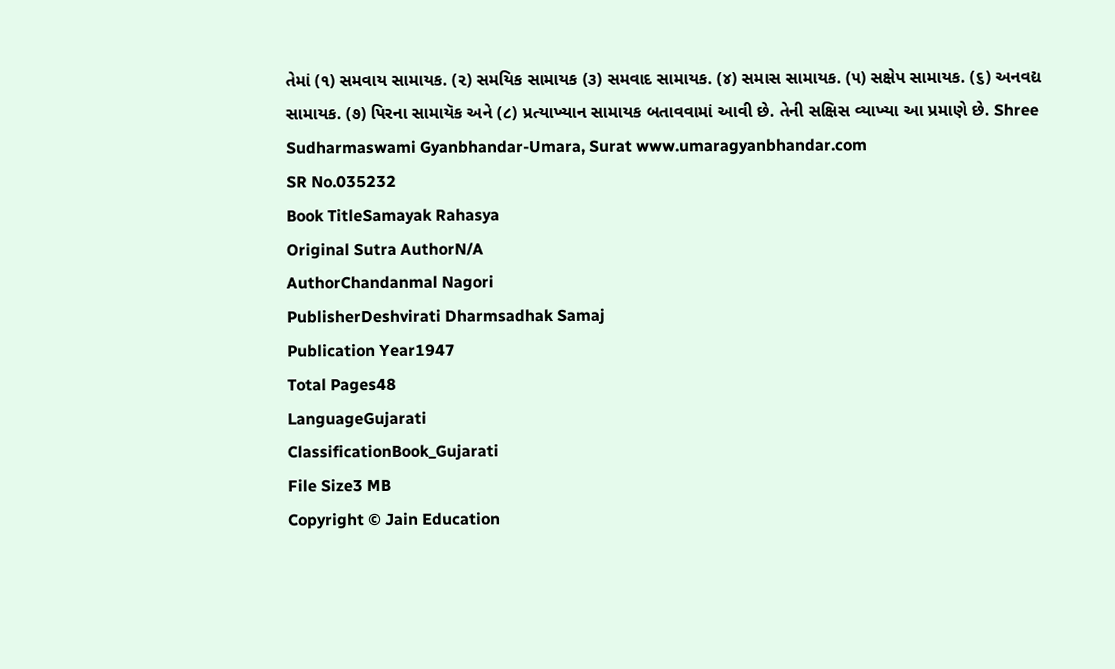તેમાં (૧) સમવાય સામાયક. (૨) સમયિક સામાયક (૩) સમવાદ સામાયક. (૪) સમાસ સામાયક. (૫) સક્ષેપ સામાયક. (૬) અનવદ્ય સામાયક. (૭) પિરના સામાયૅક અને (૮) પ્રત્યાખ્યાન સામાયક બતાવવામાં આવી છે. તેની સક્ષિસ વ્યાખ્યા આ પ્રમાણે છે. Shree Sudharmaswami Gyanbhandar-Umara, Surat www.umaragyanbhandar.com
SR No.035232
Book TitleSamayak Rahasya
Original Sutra AuthorN/A
AuthorChandanmal Nagori
PublisherDeshvirati Dharmsadhak Samaj
Publication Year1947
Total Pages48
LanguageGujarati
ClassificationBook_Gujarati
File Size3 MB
Copyright © Jain Education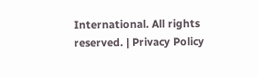International. All rights reserved. | Privacy Policy